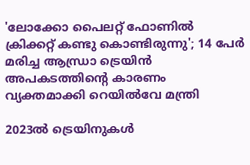'ലോക്കോ പൈലറ്റ് ഫോണില്‍ ക്രിക്കറ്റ് കണ്ടു കൊണ്ടിരുന്നു'; 14 പേര്‍ മരിച്ച ആന്ധ്രാ ട്രെയിന്‍ അപകടത്തിന്റെ കാരണം വ്യക്തമാക്കി റെയില്‍വേ മന്ത്രി

2023ല്‍ ട്രെയിനുകള്‍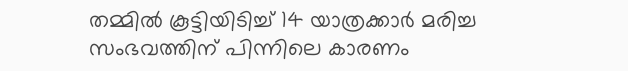തമ്മില്‍ കൂട്ടിയിടിച്ച് 14 യാത്രക്കാര്‍ മരിച്ച സംഭവത്തിന് പിന്നിലെ കാരണം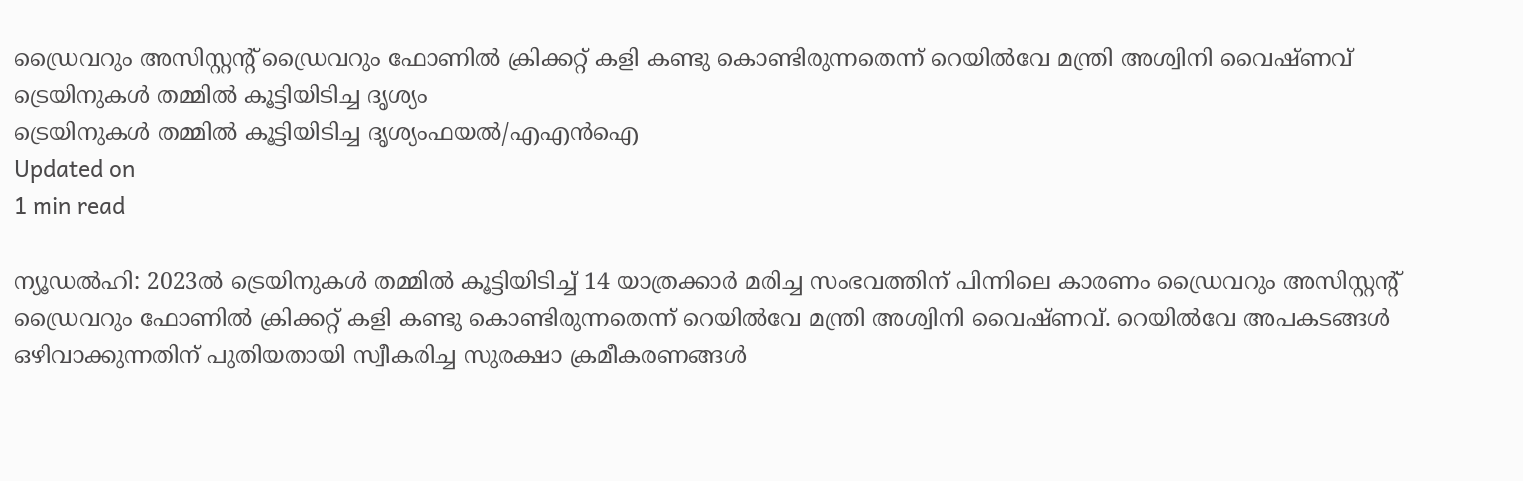ഡ്രൈവറും അസിസ്റ്റന്റ് ഡ്രൈവറും ഫോണില്‍ ക്രിക്കറ്റ് കളി കണ്ടു കൊണ്ടിരുന്നതെന്ന് റെയില്‍വേ മന്ത്രി അശ്വിനി വൈഷ്ണവ്
ട്രെയിനുകൾ തമ്മിൽ കൂട്ടിയിടിച്ച ദൃശ്യം
ട്രെയിനുകൾ തമ്മിൽ കൂട്ടിയിടിച്ച ദൃശ്യംഫയൽ/എഎൻഐ
Updated on
1 min read

ന്യൂഡല്‍ഹി: 2023ല്‍ ട്രെയിനുകള്‍ തമ്മില്‍ കൂട്ടിയിടിച്ച് 14 യാത്രക്കാര്‍ മരിച്ച സംഭവത്തിന് പിന്നിലെ കാരണം ഡ്രൈവറും അസിസ്റ്റന്റ് ഡ്രൈവറും ഫോണില്‍ ക്രിക്കറ്റ് കളി കണ്ടു കൊണ്ടിരുന്നതെന്ന് റെയില്‍വേ മന്ത്രി അശ്വിനി വൈഷ്ണവ്. റെയില്‍വേ അപകടങ്ങള്‍ ഒഴിവാക്കുന്നതിന് പുതിയതായി സ്വീകരിച്ച സുരക്ഷാ ക്രമീകരണങ്ങള്‍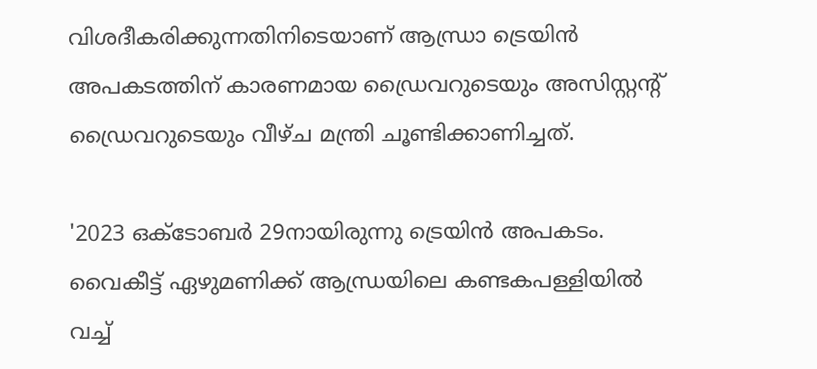വിശദീകരിക്കുന്നതിനിടെയാണ് ആന്ധ്രാ ട്രെയിന്‍ അപകടത്തിന് കാരണമായ ഡ്രൈവറുടെയും അസിസ്റ്റന്റ് ഡ്രൈവറുടെയും വീഴ്ച മന്ത്രി ചൂണ്ടിക്കാണിച്ചത്.

'2023 ഒക്ടോബര്‍ 29നായിരുന്നു ട്രെയിന്‍ അപകടം. വൈകീട്ട് ഏഴുമണിക്ക് ആന്ധ്രയിലെ കണ്ടകപള്ളിയില്‍ വച്ച്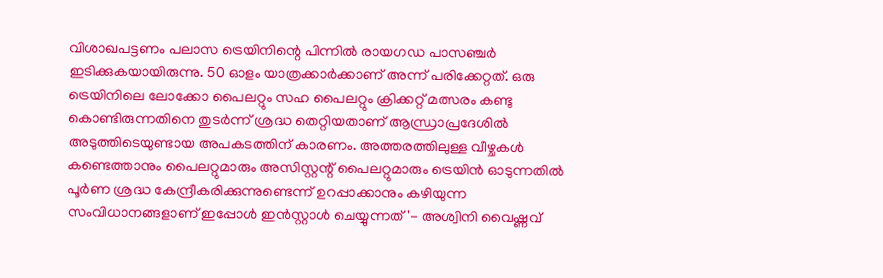വിശാഖപട്ടണം പലാസ ട്രെയിനിന്റെ പിന്നില്‍ രായഗഡ പാസഞ്ചര്‍ ഇടിക്കുകയായിരുന്നു. 50 ഓളം യാത്രക്കാര്‍ക്കാണ് അന്ന് പരിക്കേറ്റത്. ഒരു ട്രെയിനിലെ ലോക്കോ പൈലറ്റും സഹ പൈലറ്റും ക്രിക്കറ്റ് മത്സരം കണ്ടു കൊണ്ടിരുന്നതിനെ തുടര്‍ന്ന് ശ്രദ്ധ തെറ്റിയതാണ് ആന്ധ്രാപ്രദേശില്‍ അടുത്തിടെയുണ്ടായ അപകടത്തിന് കാരണം. അത്തരത്തിലുള്ള വീഴ്ചകള്‍ കണ്ടെത്താനും പൈലറ്റുമാരും അസിസ്റ്റന്റ് പൈലറ്റുമാരും ട്രെയിന്‍ ഓടുന്നതില്‍ പൂര്‍ണ ശ്രദ്ധ കേന്ദ്രീകരിക്കുന്നുണ്ടെന്ന് ഉറപ്പാക്കാനും കഴിയുന്ന സംവിധാനങ്ങളാണ് ഇപ്പോള്‍ ഇന്‍സ്റ്റാള്‍ ചെയ്യുന്നത്'- അശ്വിനി വൈഷ്ണവ്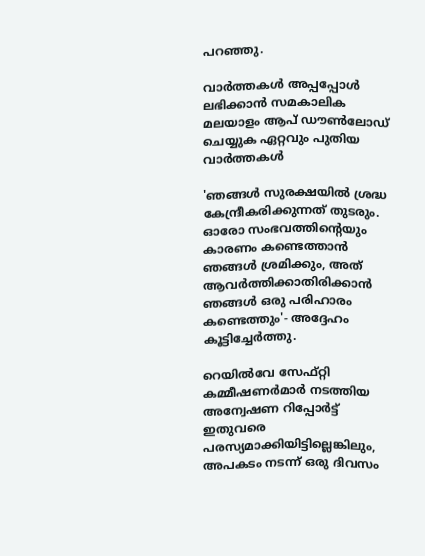പറഞ്ഞു.

വാര്‍ത്തകള്‍ അപ്പപ്പോള്‍ ലഭിക്കാന്‍ സമകാലിക മലയാളം ആപ് ഡൗണ്‍ലോഡ് ചെയ്യുക ഏറ്റവും പുതിയ വാര്‍ത്തകള്‍

'ഞങ്ങള്‍ സുരക്ഷയില്‍ ശ്രദ്ധ കേന്ദ്രീകരിക്കുന്നത് തുടരും. ഓരോ സംഭവത്തിന്റെയും കാരണം കണ്ടെത്താന്‍ ഞങ്ങള്‍ ശ്രമിക്കും, അത് ആവര്‍ത്തിക്കാതിരിക്കാന്‍ ഞങ്ങള്‍ ഒരു പരിഹാരം കണ്ടെത്തും'- അദ്ദേഹം കൂട്ടിച്ചേര്‍ത്തു.

റെയില്‍വേ സേഫ്റ്റി കമ്മീഷണര്‍മാര്‍ നടത്തിയ അന്വേഷണ റിപ്പോര്‍ട്ട് ഇതുവരെ പരസ്യമാക്കിയിട്ടില്ലെങ്കിലും, അപകടം നടന്ന് ഒരു ദിവസം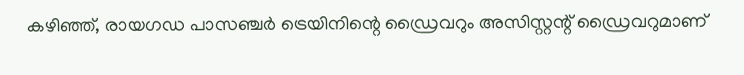കഴിഞ്ഞ്, രായഗഡ പാസഞ്ചര്‍ ട്രെയിനിന്റെ ഡ്രൈവറും അസിസ്റ്റന്റ് ഡ്രൈവറുമാണ്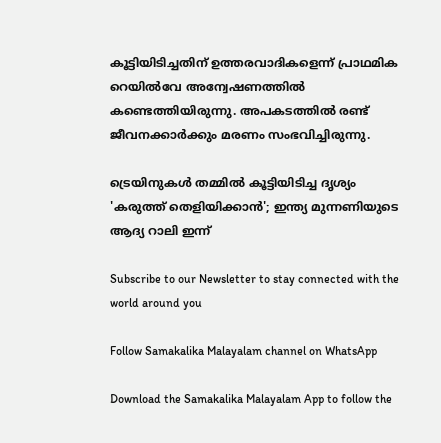കൂട്ടിയിടിച്ചതിന് ഉത്തരവാദികളെന്ന് പ്രാഥമിക റെയില്‍വേ അന്വേഷണത്തില്‍ കണ്ടെത്തിയിരുന്നു. അപകടത്തില്‍ രണ്ട് ജീവനക്കാര്‍ക്കും മരണം സംഭവിച്ചിരുന്നു.

ട്രെയിനുകൾ തമ്മിൽ കൂട്ടിയിടിച്ച ദൃശ്യം
'കരുത്ത് തെളിയിക്കാന്‍'; ഇന്ത്യ മുന്നണിയുടെ ആദ്യ റാലി ഇന്ന്

Subscribe to our Newsletter to stay connected with the world around you

Follow Samakalika Malayalam channel on WhatsApp

Download the Samakalika Malayalam App to follow the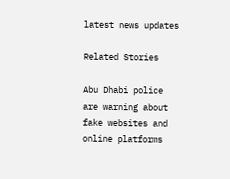latest news updates

Related Stories

Abu Dhabi police are warning about fake websites and online platforms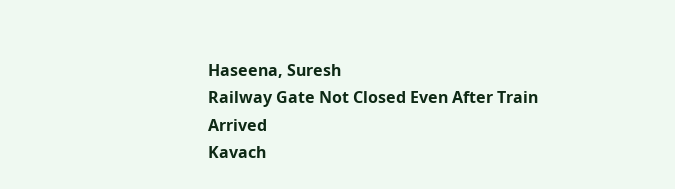Haseena, Suresh
Railway Gate Not Closed Even After Train Arrived
Kavach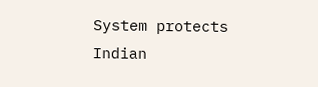System protects Indian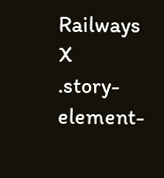Railways
X
.story-element-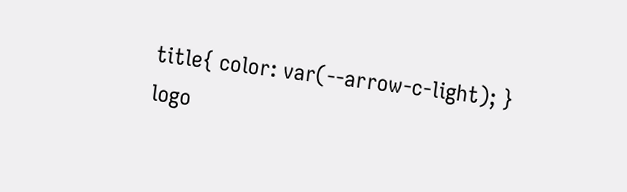title{ color: var(--arrow-c-light); }
logo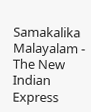Samakalika Malayalam - The New Indian Express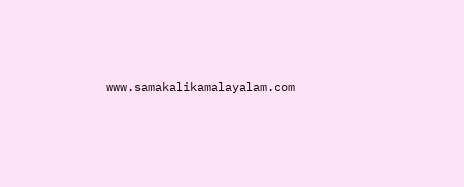www.samakalikamalayalam.com